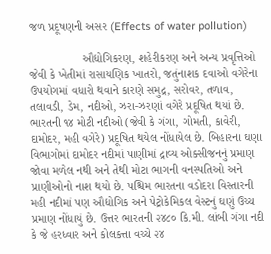જળ પ્રદૂષણની અસર (Effects of water pollution)

                ઔદ્યોગિકરણ, શહેરીકરણ અને અન્ય પ્રવૃત્તિઓ જેવી કે ખેતીમાં રાસાયણિક ખાતરો, જતુંનાશક દવાઓ વગેરેના ઉપયોગમાં વધારો થવાને કારણે સમુદ્ર, સરોવર, તળાવ, તલાવડી, ડેમ, નદીઓ, ઝરા-ઝરણાં વગેરે પ્રદૂષિત થયાં છે. ભારતની ૧૪ મોટી નદીઓ (જેવી કે ગંગા, ગોમતી, કાવેરી, દામોદર, મહી વગેરે) પ્રદૂષિત થયેલ નોંધાયેલ છે. બિહારના ઘણા વિભાગોમાં દામોદર નદીમાં પાણીમાં દ્રાવ્ય ઓક્સીજનનું પ્રમાણ જોવા મળેલ નથી અને તેથી મોટા ભાગની વનસ્પતિઓ અને પ્રાણીઓનો નાશ થયો છે. પશ્ચિમ ભારતના વડોદરા વિસ્તારની મહી નદીમાં પણ ઔદ્યોગિક અને પેટ્રોકેમિકલ વેસ્ટનું ઘણું ઉચ્ચ પ્રમાણ નોંધાયું છે. ઉત્તર ભારતની ૨૪૮૦ કિ.મી. લાંબી ગંગા નદી કે જે હરધ્વાર અને કોલકત્તા વચ્ચે ૨૪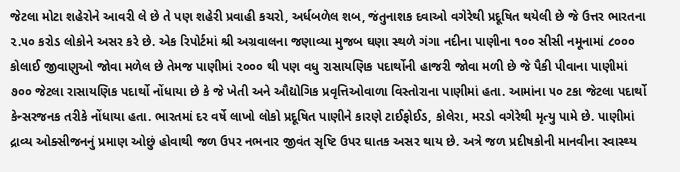જેટલા મોટા શહેરોને આવરી લે છે તે પણ શહેરી પ્રવાહી કચરો, અર્ધબળેલ શબ, જંતુનાશક દવાઓ વગેરેથી પ્રદૂષિત થયેલી છે જે ઉત્તર ભારતના ૨.૫૦ કરોડ લોકોને અસર કરે છે. એક રિપોર્ટમાં શ્રી અગ્રવાલના જણાવ્યા મુજબ ઘણા સ્થળે ગંગા નદીના પાણીના ૧૦૦ સીસી નમૂનામાં ૮૦૦૦ કોલાઈ જીવાણુઓ જોવા મળેલ છે તેમજ પાણીમાં ૨૦૦૦ થી પણ વધુ રાસાયણિક પદાર્થોની હાજરી જોવા મળી છે જે પૈકી પીવાના પાણીમાં ૭૦૦ જેટલા રાસાયણિક પદાર્થો નોંધાયા છે કે જે ખેતી અને ઔદ્યોગિક પ્રવૃત્તિઓવાળા વિસ્તોરાના પાણીમાં હતા. આમાંના ૫૦ ટકા જેટલા પદાર્થો કેન્સરજનક તરીકે નોંધાયા હતા. ભારતમાં દર વર્ષે લાખો લોકો પ્રદૂષિત પાણીને કારણે ટાઈફોઈડ, કોલેરા, મરડો વગેરેથી મૃત્યુ પામે છે. પાણીમાં દ્રાવ્ય ઓક્સીજનનું પ્રમાણ ઓછું હોવાથી જળ ઉપર નભનાર જીવંત સૃષ્ટિ ઉપર ઘાતક અસર થાય છે. અત્રે જળ પ્રદીષકોની માનવીના સ્વાસ્થ્ય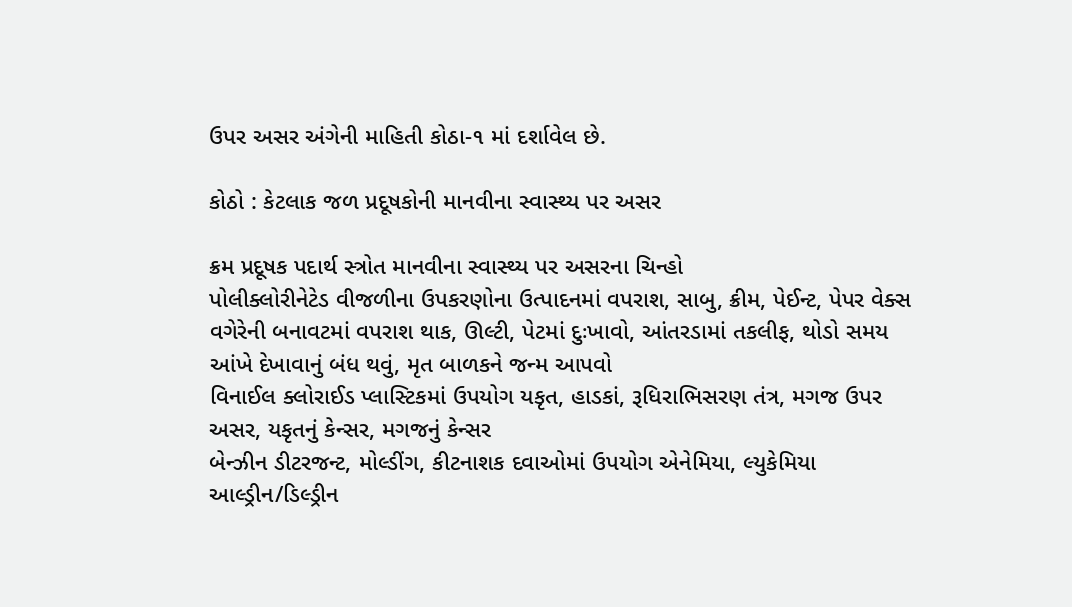ઉપર અસર અંગેની માહિતી કોઠા-૧ માં દર્શાવેલ છે.

કોઠો : કેટલાક જળ પ્રદૂષકોની માનવીના સ્વાસ્થ્ય પર અસર

ક્રમ પ્રદૂષક પદાર્થ સ્ત્રોત માનવીના સ્વાસ્થ્ય પર અસરના ચિન્હો
પોલીક્લોરીનેટેડ વીજળીના ઉપકરણોના ઉત્પાદનમાં વપરાશ, સાબુ, ક્રીમ, પેઈન્ટ, પેપર વેક્સ વગેરેની બનાવટમાં વપરાશ થાક, ઊલ્ટી, પેટમાં દુઃખાવો, આંતરડામાં તકલીફ, થોડો સમય આંખે દેખાવાનું બંધ થવું, મૃત બાળકને જન્મ આપવો
વિનાઈલ ક્લોરાઈડ પ્લાસ્ટિકમાં ઉપયોગ યકૃત, હાડકાં, રૂધિરાભિસરણ તંત્ર, મગજ ઉપર અસર, યકૃતનું કેન્સર, મગજનું કેન્સર
બેન્ઝીન ડીટરજન્ટ, મોલ્ડીંગ, કીટનાશક દવાઓમાં ઉપયોગ એનેમિયા, લ્યુકેમિયા
આલ્ડ્રીન/ડિલ્ડ્રીન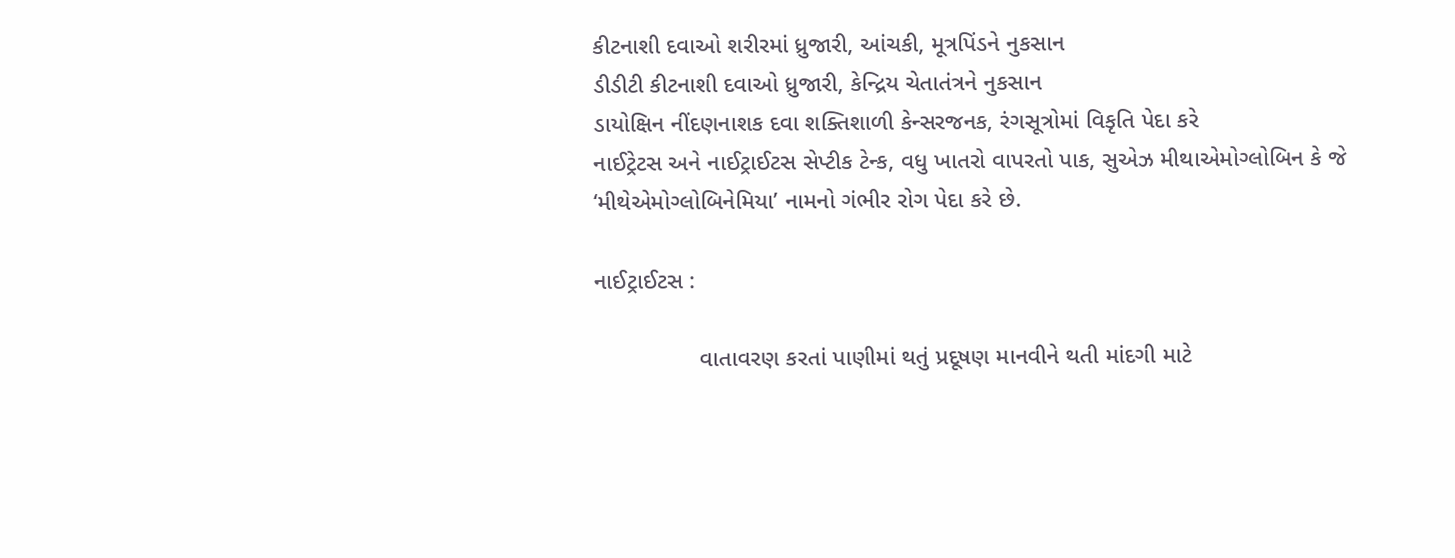કીટનાશી દવાઓ શરીરમાં ધ્રુજારી, આંચકી, મૂત્રપિંડને નુકસાન
ડીડીટી કીટનાશી દવાઓ ધ્રુજારી, કેન્દ્રિય ચેતાતંત્રને નુકસાન
ડાયોક્ષિન નીંદણનાશક દવા શક્તિશાળી કેન્સરજનક, રંગસૂત્રોમાં વિકૃતિ પેદા કરે
નાઈટ્રેટસ અને નાઈટ્રાઈટસ સેપ્ટીક ટેન્ક, વધુ ખાતરો વાપરતો પાક, સુએઝ મીથાએમોગ્લોબિન કે જે ‘મીથેએમોગ્લોબિનેમિયા’ નામનો ગંભીર રોગ પેદા કરે છે.

નાઈટ્રાઈટસ :

                વાતાવરણ કરતાં પાણીમાં થતું પ્રદૂષણ માનવીને થતી માંદગી માટે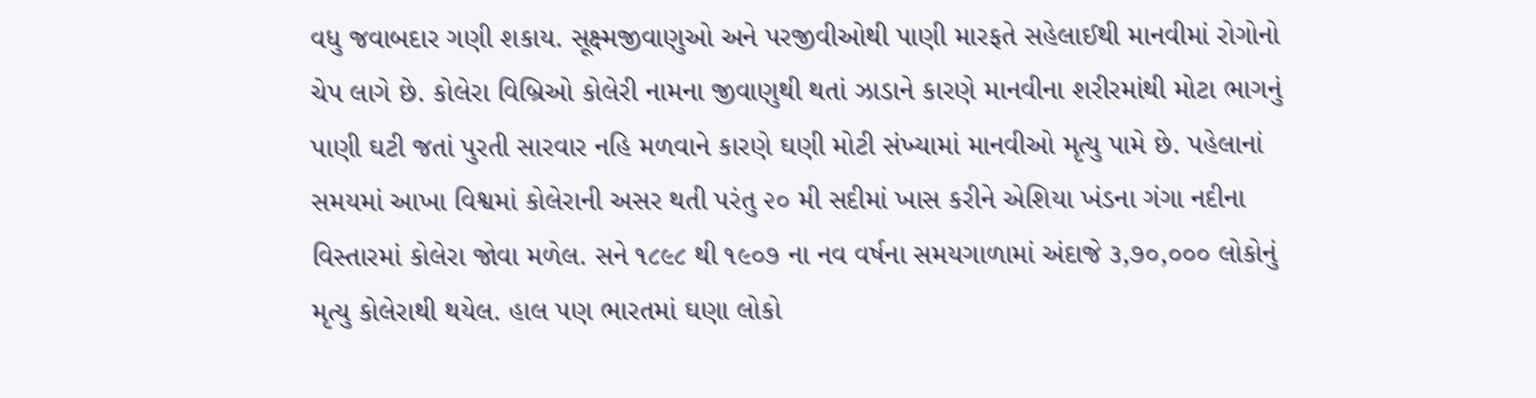વધુ જવાબદાર ગણી શકાય. સૂક્ષ્મજીવાણુઓ અને પરજીવીઓથી પાણી મારફતે સહેલાઈથી માનવીમાં રોગોનો ચેપ લાગે છે. કોલેરા વિબ્રિઓ કોલેરી નામના જીવાણુથી થતાં ઝાડાને કારણે માનવીના શરીરમાંથી મોટા ભાગનું પાણી ઘટી જતાં પુરતી સારવાર નહિ મળવાને કારણે ઘણી મોટી સંખ્યામાં માનવીઓ મૃત્યુ પામે છે. પહેલાનાં સમયમાં આખા વિશ્વમાં કોલેરાની અસર થતી પરંતુ ૨૦ મી સદીમાં ખાસ કરીને એશિયા ખંડના ગંગા નદીના વિસ્તારમાં કોલેરા જોવા મળેલ. સને ૧૮૯૮ થી ૧૯૦૭ ના નવ વર્ષના સમયગાળામાં અંદાજે ૩,૭૦,૦૦૦ લોકોનું મૃત્યુ કોલેરાથી થયેલ. હાલ પણ ભારતમાં ઘણા લોકો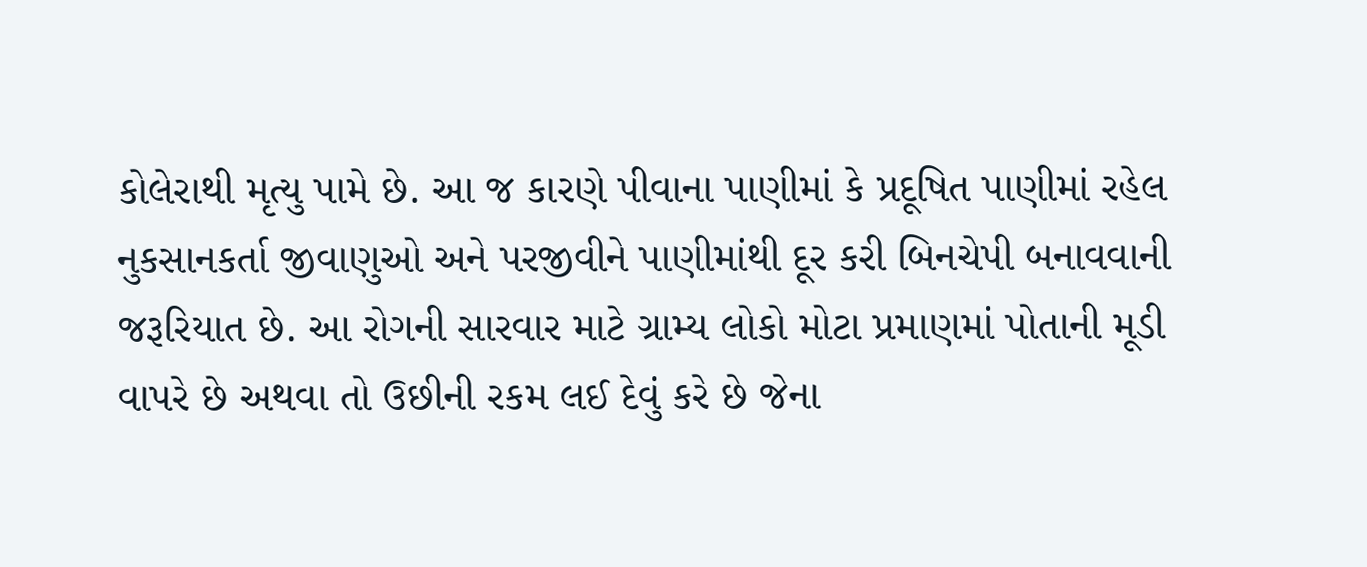કોલેરાથી મૃત્યુ પામે છે. આ જ કારણે પીવાના પાણીમાં કે પ્રદૂષિત પાણીમાં રહેલ નુકસાનકર્તા જીવાણુઓ અને પરજીવીને પાણીમાંથી દૂર કરી બિનચેપી બનાવવાની જરૂરિયાત છે. આ રોગની સારવાર માટે ગ્રામ્ય લોકો મોટા પ્રમાણમાં પોતાની મૂડી વાપરે છે અથવા તો ઉછીની રકમ લઈ દેવું કરે છે જેના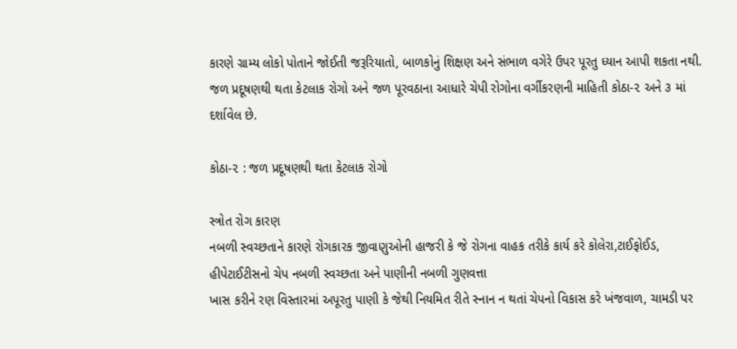કારણે ગ્રામ્ય લોકો પોતાને જોઈતી જરૂરિયાતો, બાળકોનું શિક્ષણ અને સંભાળ વગેરે ઉપર પૂરતુ ધ્યાન આપી શકતા નથી. જળ પ્રદૂષણથી થતા કેટલાક રોગો અને જળ પૂરવઠાના આધારે ચેપી રોગોના વર્ગીકરણની માહિતી કોઠા-૨ અને ૩ માં દર્શાવેલ છે.

કોઠા-૨ : જળ પ્રદૂષણથી થતા કેટલાક રોગો

સ્ત્રોત રોગ કારણ
નબળી સ્વચ્છતાને કારણે રોગકારક જીવાણુઓની હાજરી કે જે રોગના વાહક તરીકે કાર્ય કરે કોલેરા,ટાઈફોઈડ, હીપેટાઈટીસનો ચેપ નબળી સ્વચ્છતા અને પાણીની નબળી ગુણવત્તા
ખાસ કરીને રણ વિસ્તારમાં અપૂરતુ પાણી કે જેથી નિયમિત રીતે સ્નાન ન થતાં ચેપનો વિકાસ કરે ખંજવાળ, ચામડી પર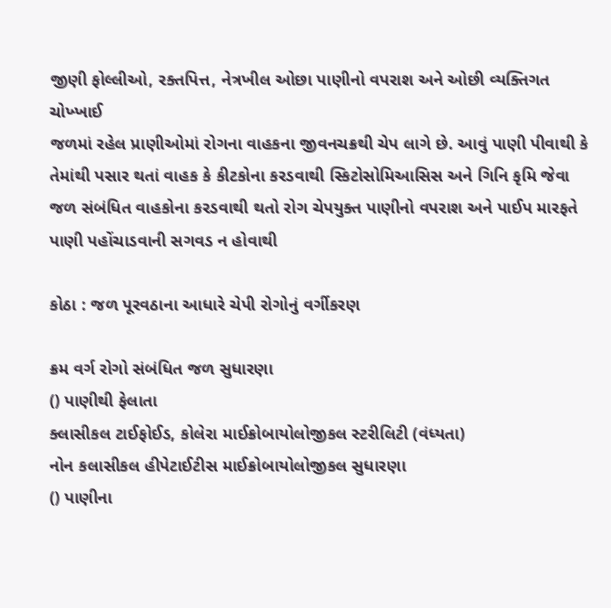જીણી ફોલ્લીઓ, રક્તપિત્ત, નેત્રખીલ ઓછા પાણીનો વપરાશ અને ઓછી વ્યક્તિગત ચોખ્ખાઈ
જળમાં રહેલ પ્રાણીઓમાં રોગના વાહકના જીવનચક્રથી ચેપ લાગે છે. આવું પાણી પીવાથી કે તેમાંથી પસાર થતાં વાહક કે કીટકોના કરડવાથી સ્કિટોસોમિઆસિસ અને ગિનિ કૃમિ જેવા જળ સંબંધિત વાહકોના કરડવાથી થતો રોગ ચેપયુક્ત પાણીનો વપરાશ અને પાઈપ મારફતે પાણી પહોંચાડવાની સગવડ ન હોવાથી

કોઠા : જળ પૂરવઠાના આધારે ચેપી રોગોનું વર્ગીકરણ

ક્રમ વર્ગ રોગો સંબંધિત જળ સુધારણા
() પાણીથી ફેલાતા
ક્લાસીકલ ટાઈફોઈડ, કોલેરા માઈક્રોબાયોલોજીકલ સ્ટરીલિટી (વંધ્યતા)
નોન કલાસીકલ હીપેટાઈટીસ માઈક્રોબાયોલોજીકલ સુધારણા
() પાણીના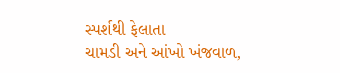સ્પર્શથી ફેલાતા
ચામડી અને આંખો ખંજવાળ,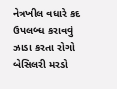નેત્રખીલ વધારે કદ ઉપલબ્ધ કરાવવું
ઝાડા કરતા રોગો બેસિલરી મરડો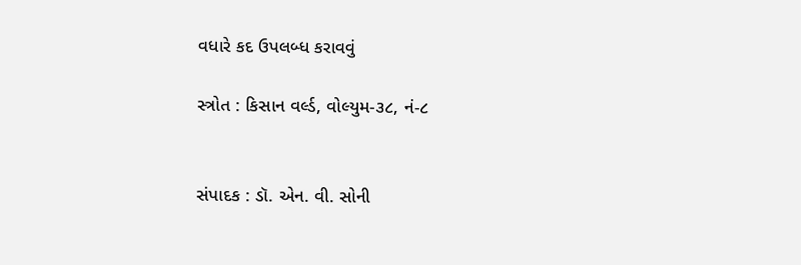વધારે કદ ઉપલબ્ધ કરાવવું

સ્ત્રોત : કિસાન વર્લ્ડ, વોલ્યુમ-૩૮, નં-૮


સંપાદક : ડૉ. એન. વી. સોની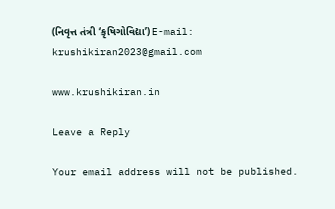(નિવૃત્ત તંત્રી ‘કૃષિગોવિદ્યા’) E-mail: krushikiran2023@gmail.com

www.krushikiran.in

Leave a Reply

Your email address will not be published.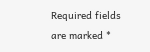Required fields are marked *